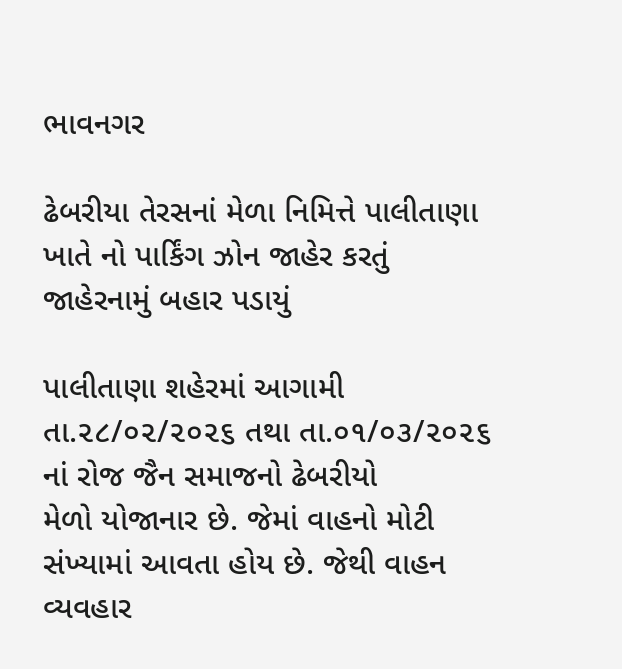ભાવનગર

ઢેબરીયા તેરસનાં મેળા નિમિત્તે પાલીતાણા ખાતે નો પાર્કિંગ ઝોન જાહેર કરતું જાહેરનામું બહાર પડાયું

પાલીતાણા શહેરમાં આગામી તા.૨૮/૦૨/૨૦૨૬ તથા તા.૦૧/૦૩/૨૦૨૬ નાં રોજ જૈન સમાજનો ઢેબરીયો
મેળો યોજાનાર છે. જેમાં વાહનો મોટી સંખ્યામાં આવતા હોય છે. જેથી વાહન વ્યવહાર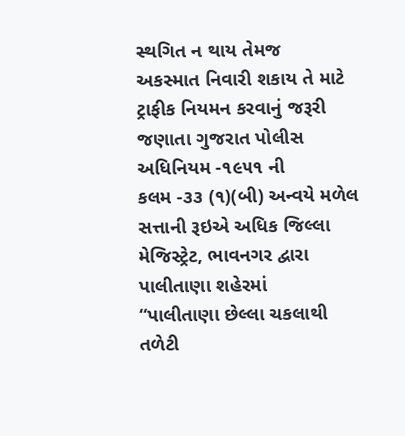સ્થગિત ન થાય તેમજ
અકસ્માત નિવારી શકાય તે માટે ટ્રાફીક નિયમન કરવાનું જરૂરી જણાતા ગુજરાત પોલીસ અધિનિયમ -૧૯૫૧ ની
કલમ -૩૩ (૧)(બી) અન્વયે મળેલ સત્તાની રૂઇએ અધિક જિલ્લા મેજિસ્ટ્રેટ, ભાવનગર દ્વારા પાલીતાણા શહેરમાં
“પાલીતાણા છેલ્લા ચકલાથી તળેટી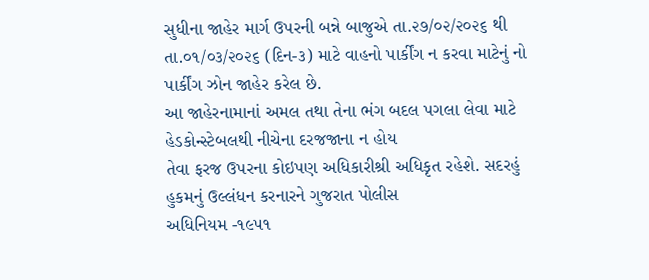સુધીના જાહેર માર્ગ ઉપરની બન્ને બાજુએ તા.૨૭/૦૨/૨૦૨૬ થી
તા.૦૧/૦૩/૨૦૨૬ (દિન-૩) માટે વાહનો પાર્કીંગ ન કરવા માટેનું નો પાર્કીંગ ઝોન જાહેર કરેલ છે.
આ જાહેરનામાનાં અમલ તથા તેના ભંગ બદલ પગલા લેવા માટે હેડકોન્સ્ટેબલથી નીચેના દરજજાના ન હોય
તેવા ફરજ ઉપરના કોઇપણ અધિકારીશ્રી અધિકૃત રહેશે. સદરહું હુકમનું ઉલ્લંધન કરનારને ગુજરાત પોલીસ
અધિનિયમ -૧૯૫૧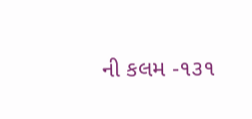ની કલમ -૧૩૧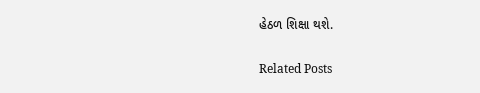હેઠળ શિક્ષા થશે.

Related Posts